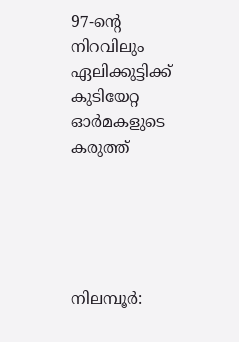97-ന്റെ നിറവിലും ഏലിക്കുട്ടിക്ക് കുടിയേറ്റ ഓർമകളുടെ കരുത്ത്





നിലമ്പൂർ: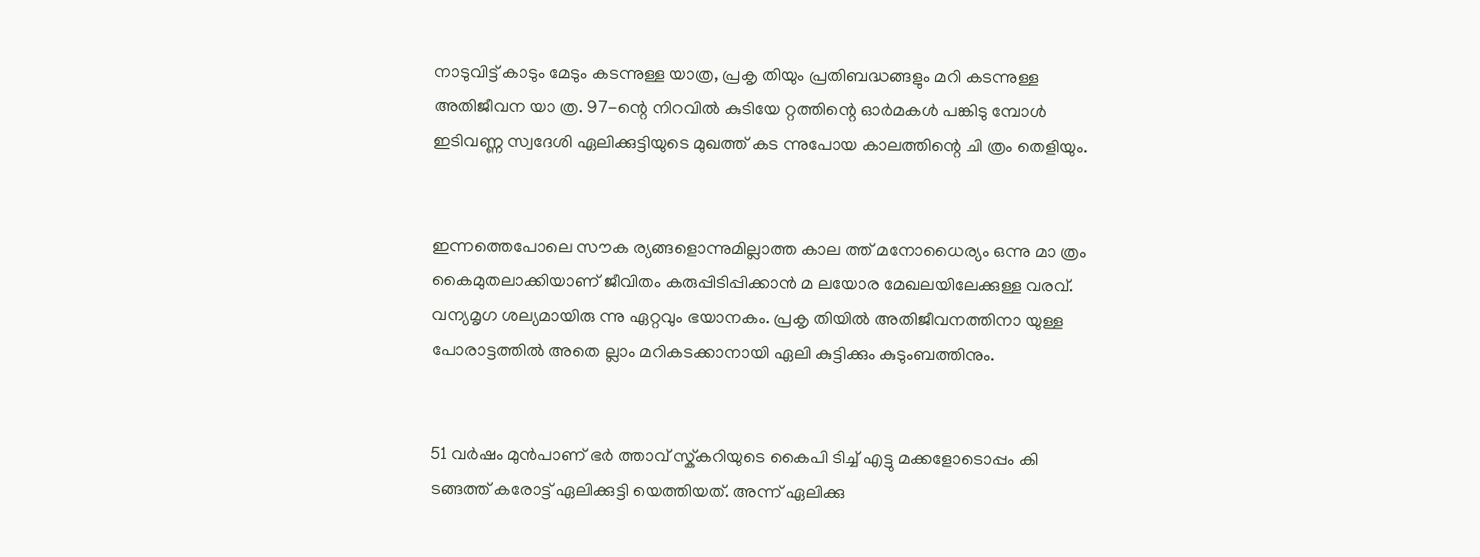നാടുവിട്ട് കാടും മേടും കടന്നുള്ള യാത്ര, പ്രകൃ തിയും പ്രതിബദ്ധങ്ങളും മറി കടന്നുള്ള അതിജീവന യാ ത്ര. 97-ന്റെ നിറവിൽ കുടിയേ റ്റത്തിന്റെ ഓർമകൾ പങ്കിടു മ്പോൾ ഇടിവണ്ണ സ്വദേശി ഏലിക്കുട്ടിയുടെ മുഖത്ത് കട ന്നുപോയ കാലത്തിന്റെ ചി ത്രം തെളിയും.


ഇന്നത്തെപോലെ സൗക ര്യങ്ങളൊന്നുമില്ലാത്ത കാല ത്ത് മനോധൈര്യം ഒന്നു മാ ത്രം കൈമുതലാക്കിയാണ് ജീവിതം കരുപ്പിടിപ്പിക്കാൻ മ ലയോര മേഖലയിലേക്കുള്ള വരവ്. വന്യമൃഗ ശല്യമായിരു ന്നു ഏറ്റവും ഭയാനകം. പ്രകൃ തിയിൽ അതിജീവനത്തിനാ യുള്ള പോരാട്ടത്തിൽ അതെ ല്ലാം മറികടക്കാനായി ഏലി കുട്ടിക്കും കുടുംബത്തിനും.


51 വർഷം മുൻപാണ് ഭർ ത്താവ് സ്ക്‌കറിയുടെ കൈപി ടിച്ച് എട്ടു മക്കളോടൊപ്പം കി ടങ്ങത്ത് കരോട്ട് ഏലിക്കുട്ടി യെത്തിയത്. അന്ന് ഏലിക്കു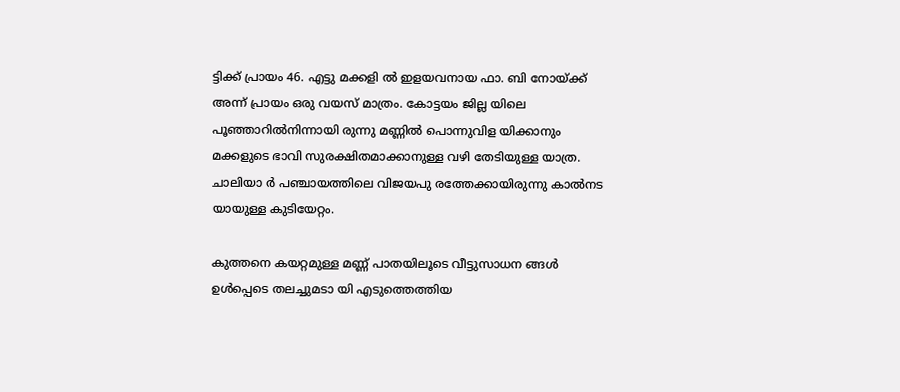ട്ടിക്ക് പ്രായം 46. എട്ടു മക്കളി ൽ ഇളയവനായ ഫാ. ബി നോയ്ക്ക് അന്ന് പ്രായം ഒരു വയസ് മാത്രം. കോട്ടയം ജില്ല യിലെ പൂഞ്ഞാറിൽനിന്നായി രുന്നു മണ്ണിൽ പൊന്നുവിള യിക്കാനും മക്കളുടെ ഭാവി സുരക്ഷിതമാക്കാനുള്ള വഴി തേടിയുള്ള യാത്ര. ചാലിയാ ർ പഞ്ചായത്തിലെ വിജയപു രത്തേക്കായിരുന്നു കാൽനട യായുള്ള കുടിയേറ്റം.

കുത്തനെ കയറ്റമുള്ള മണ്ണ് പാതയിലൂടെ വീട്ടുസാധന ങ്ങൾ ഉൾപ്പെടെ തലച്ചുമടാ യി എടുത്തെത്തിയ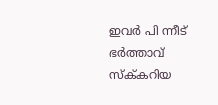ഇവർ പി ന്നീട് ഭർത്താവ് സ്ക്‌കറിയ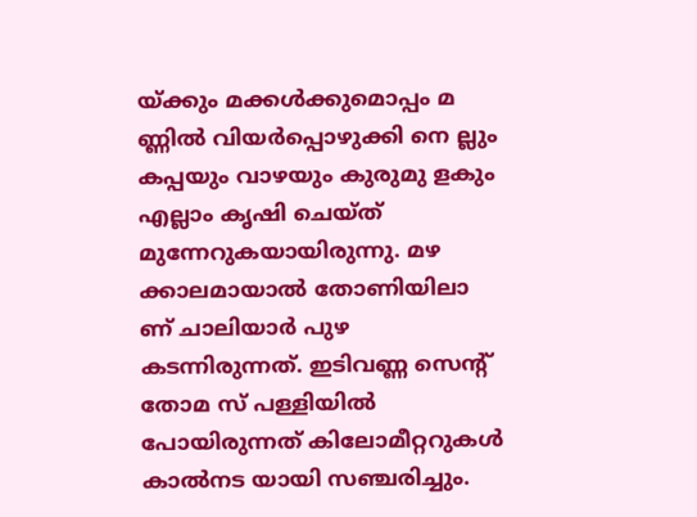യ്ക്കും മക്കൾക്കുമൊപ്പം മ ണ്ണിൽ വിയർപ്പൊഴുക്കി നെ ല്ലും കപ്പയും വാഴയും കുരുമു ളകും എല്ലാം കൃഷി ചെയ്ത് മുന്നേറുകയായിരുന്നു. മഴ ക്കാലമായാൽ തോണിയിലാ ണ് ചാലിയാർ പുഴ കടന്നിരുന്നത്. ഇടിവണ്ണ സെന്റ് തോമ സ് പള്ളിയിൽ പോയിരുന്നത് കിലോമീറ്ററുകൾ കാൽനട യായി സഞ്ചരിച്ചും.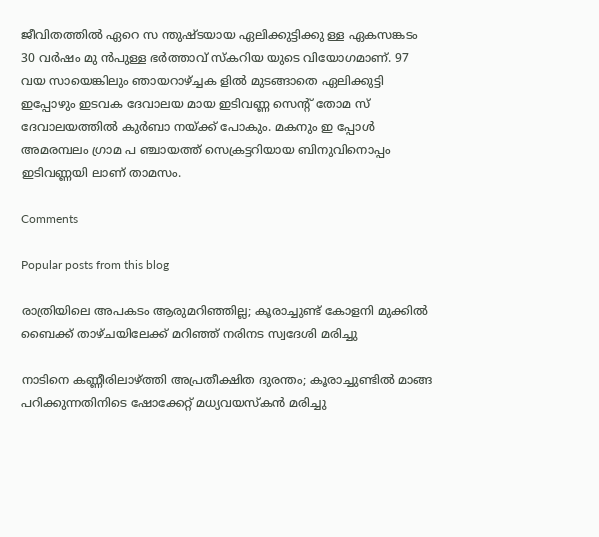ജീവിതത്തിൽ ഏറെ സ ന്തുഷ്ടയായ ഏലിക്കുട്ടിക്കു ള്ള ഏകസങ്കടം 30 വർഷം മു ൻപുള്ള ഭർത്താവ് സ്കറിയ യുടെ വിയോഗമാണ്. 97 വയ സായെങ്കിലും ഞായറാഴ്ച്ചക ളിൽ മുടങ്ങാതെ ഏലിക്കുട്ടി ഇപ്പോഴും ഇടവക ദേവാലയ മായ ഇടിവണ്ണ സെന്റ് തോമ സ് ദേവാലയത്തിൽ കുർബാ നയ്ക്ക് പോകും. മകനും ഇ പ്പോൾ അമരമ്പലം ഗ്രാമ പ ഞ്ചായത്ത് സെക്രട്ടറിയായ ബിനുവിനൊപ്പം ഇടിവണ്ണയി ലാണ് താമസം.

Comments

Popular posts from this blog

രാത്രിയിലെ അപകടം ആരുമറിഞ്ഞില്ല; കൂരാച്ചുണ്ട് കോളനി മുക്കിൽ ബൈക്ക് താഴ്ചയിലേക്ക് മറിഞ്ഞ് നരിനട സ്വദേശി മരിച്ചു

നാടിനെ കണ്ണീരിലാഴ്ത്തി അപ്രതീക്ഷിത ദുരന്തം; കൂരാച്ചുണ്ടിൽ മാങ്ങ പറിക്കുന്നതിനിടെ ഷോക്കേറ്റ് മധ്യവയസ്കൻ മരിച്ചു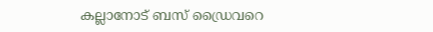കല്ലാനോട് ബസ് ഡ്രൈവറെ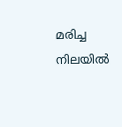മരിച്ച നിലയിൽ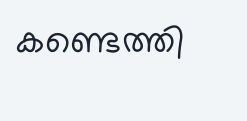കണ്ടെത്തി